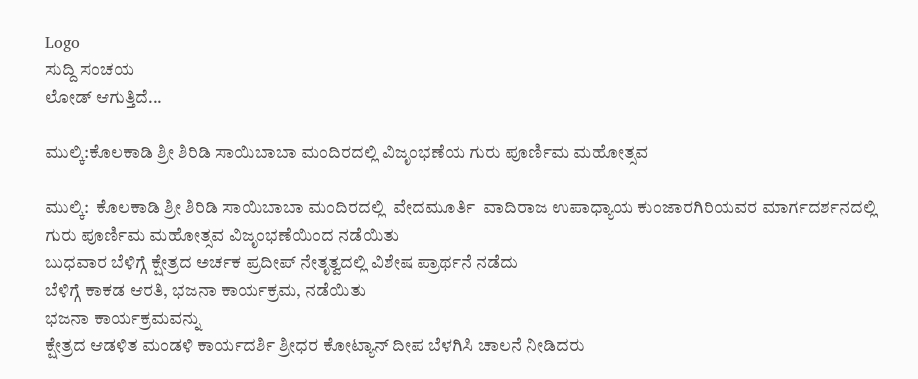Logo
ಸುದ್ದಿ ಸಂಚಯ
ಲೋಡ್ ಆಗುತ್ತಿದೆ...

ಮುಲ್ಕಿ:ಕೊಲಕಾಡಿ ಶ್ರೀ ಶಿರಿಡಿ ಸಾಯಿಬಾಬಾ ಮಂದಿರದಲ್ಲಿ ವಿಜೃಂಭಣೆಯ ಗುರು ಪೂರ್ಣಿಮ ಮಹೋತ್ಸವ

ಮುಲ್ಕಿ:  ಕೊಲಕಾಡಿ ಶ್ರೀ ಶಿರಿಡಿ ಸಾಯಿಬಾಬಾ ಮಂದಿರದಲ್ಲಿ  ವೇದಮೂರ್ತಿ  ವಾದಿರಾಜ ಉಪಾಧ್ಯಾಯ ಕುಂಜಾರಗಿರಿಯವರ ಮಾರ್ಗದರ್ಶನದಲ್ಲಿ
ಗುರು ಪೂರ್ಣಿಮ ಮಹೋತ್ಸವ ವಿಜೃಂಭಣೆಯಿಂದ ನಡೆಯಿತು
ಬುಧವಾರ ಬೆಳಿಗ್ಗೆ ಕ್ಷೇತ್ರದ ಅರ್ಚಕ ಪ್ರದೀಪ್ ನೇತೃತ್ವದಲ್ಲಿ ವಿಶೇಷ ಪ್ರಾರ್ಥನೆ ನಡೆದು
ಬೆಳಿಗ್ಗೆ ಕಾಕಡ ಆರತಿ, ಭಜನಾ ಕಾರ್ಯಕ್ರಮ, ನಡೆಯಿತು
ಭಜನಾ ಕಾರ್ಯಕ್ರಮವನ್ನು
ಕ್ಷೇತ್ರದ ಆಡಳಿತ ಮಂಡಳಿ ಕಾರ್ಯದರ್ಶಿ ಶ್ರೀಧರ ಕೋಟ್ಯಾನ್ ದೀಪ ಬೆಳಗಿಸಿ ಚಾಲನೆ ನೀಡಿದರು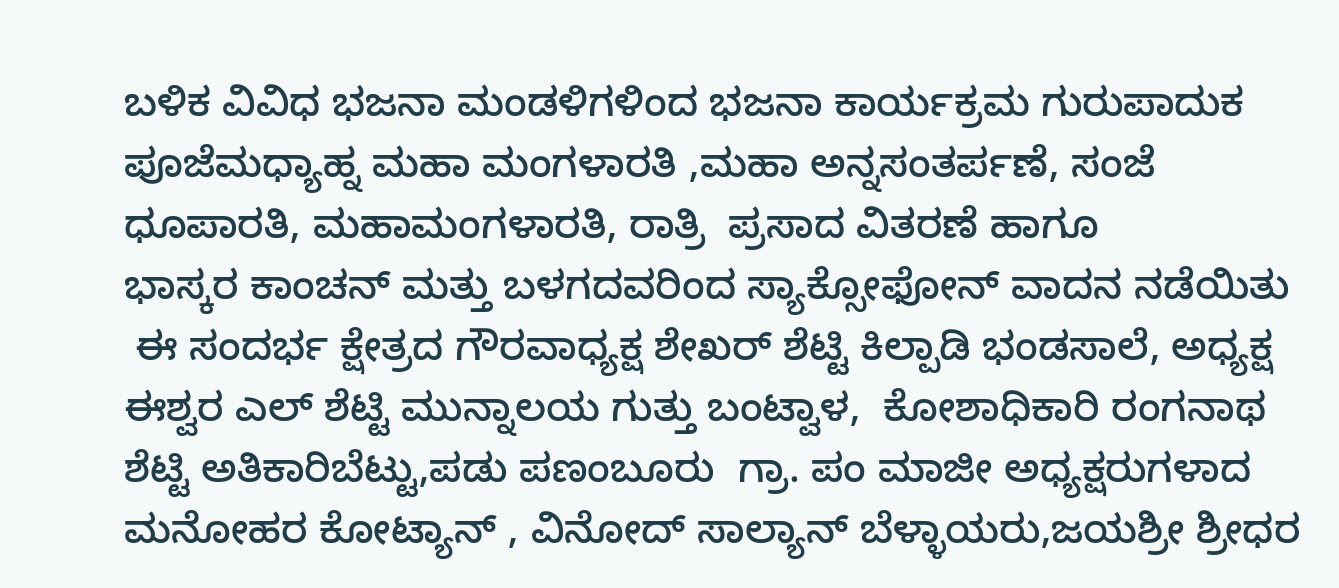ಬಳಿಕ ವಿವಿಧ ಭಜನಾ ಮಂಡಳಿಗಳಿಂದ ಭಜನಾ ಕಾರ್ಯಕ್ರಮ ಗುರುಪಾದುಕ ಪೂಜೆಮಧ್ಯಾಹ್ನ ಮಹಾ ಮಂಗಳಾರತಿ ,ಮಹಾ ಅನ್ನಸಂತರ್ಪಣೆ, ಸಂಜೆ   ಧೂಪಾರತಿ, ಮಹಾಮಂಗಳಾರತಿ, ರಾತ್ರಿ  ಪ್ರಸಾದ ವಿತರಣೆ ಹಾಗೂ
ಭಾಸ್ಕರ ಕಾಂಚನ್ ಮತ್ತು ಬಳಗದವರಿಂದ ಸ್ಯಾಕ್ಸೋಫೋನ್ ವಾದನ ನಡೆಯಿತು
 ಈ ಸಂದರ್ಭ ಕ್ಷೇತ್ರದ ಗೌರವಾಧ್ಯಕ್ಷ ಶೇಖರ್ ಶೆಟ್ಟಿ ಕಿಲ್ಪಾಡಿ ಭಂಡಸಾಲೆ, ಅಧ್ಯಕ್ಷ ಈಶ್ವರ ಎಲ್ ಶೆಟ್ಟಿ ಮುನ್ನಾಲಯ ಗುತ್ತು ಬಂಟ್ವಾಳ,  ಕೋಶಾಧಿಕಾರಿ ರಂಗನಾಥ ಶೆಟ್ಟಿ ಅತಿಕಾರಿಬೆಟ್ಟು,ಪಡು ಪಣಂಬೂರು  ಗ್ರಾ. ಪಂ ಮಾಜೀ ಅಧ್ಯಕ್ಷರುಗಳಾದ ಮನೋಹರ ಕೋಟ್ಯಾನ್ , ವಿನೋದ್ ಸಾಲ್ಯಾನ್ ಬೆಳ್ಳಾಯರು,ಜಯಶ್ರೀ ಶ್ರೀಧರ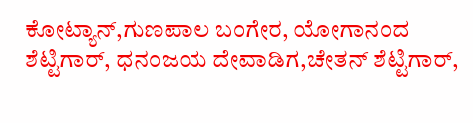ಕೋಟ್ಯಾನ್,ಗುಣಪಾಲ ಬಂಗೇರ, ಯೋಗಾನಂದ ಶೆಟ್ಟಿಗಾರ್, ಧನಂಜಯ ದೇವಾಡಿಗ,ಚೇತನ್ ಶೆಟ್ಟಿಗಾರ್,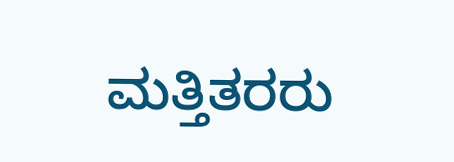ಮತ್ತಿತರರು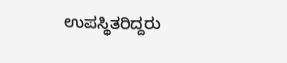ಉಪಸ್ಥಿತರಿದ್ದರು